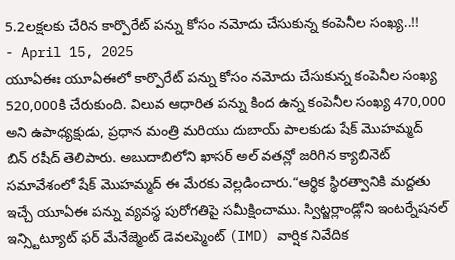5.2లక్షలకు చేరిన కార్పొరేట్ పన్ను కోసం నమోదు చేసుకున్న కంపెనీల సంఖ్య..!!
- April 15, 2025
యూఏఈః యూఏఈలో కార్పొరేట్ పన్ను కోసం నమోదు చేసుకున్న కంపెనీల సంఖ్య 520,000కి చేరుకుంది. విలువ ఆధారిత పన్ను కింద ఉన్న కంపెనీల సంఖ్య 470,000 అని ఉపాధ్యక్షుడు, ప్రధాన మంత్రి మరియు దుబాయ్ పాలకుడు షేక్ మొహమ్మద్ బిన్ రషీద్ తెలిపారు. అబుదాబిలోని ఖాసర్ అల్ వతన్లో జరిగిన క్యాబినెట్ సమావేశంలో షేక్ మొహమ్మద్ ఈ మేరకు వెల్లడించారు.“ఆర్థిక స్థిరత్వానికి మద్దతు ఇచ్చే యూఏఈ పన్ను వ్యవస్థ పురోగతిపై సమీక్షించాము. స్విట్జర్లాండ్లోని ఇంటర్నేషనల్ ఇన్స్టిట్యూట్ ఫర్ మేనేజ్మెంట్ డెవలప్మెంట్ (IMD) వార్షిక నివేదిక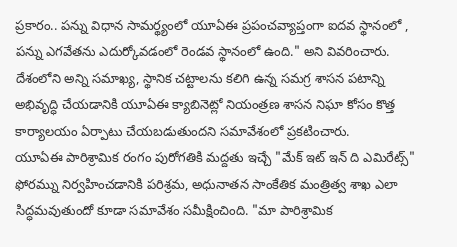ప్రకారం.. పన్ను విధాన సామర్థ్యంలో యూఏఈ ప్రపంచవ్యాప్తంగా ఐదవ స్థానంలో , పన్ను ఎగవేతను ఎదుర్కోవడంలో రెండవ స్థానంలో ఉంది." అని వివరించారు. దేశంలోని అన్ని సమాఖ్య, స్థానిక చట్టాలను కలిగి ఉన్న సమగ్ర శాసన పటాన్ని అభివృద్ధి చేయడానికి యూఏఈ క్యాబినెట్లో నియంత్రణ శాసన నిఘా కోసం కొత్త కార్యాలయం ఏర్పాటు చేయబడుతుందని సమావేశంలో ప్రకటించారు.
యూఏఈ పారిశ్రామిక రంగం పురోగతికి మద్దతు ఇచ్చే "మేక్ ఇట్ ఇన్ ది ఎమిరేట్స్" ఫోరమ్ను నిర్వహించడానికి పరిశ్రమ, అధునాతన సాంకేతిక మంత్రిత్వ శాఖ ఎలా సిద్ధమవుతుందో కూడా సమావేశం సమీక్షించింది. "మా పారిశ్రామిక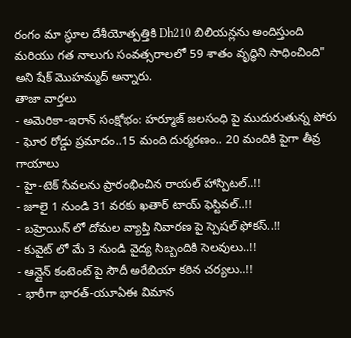రంగం మా స్థూల దేశీయోత్పత్తికి Dh210 బిలియన్లను అందిస్తుంది మరియు గత నాలుగు సంవత్సరాలలో 59 శాతం వృద్ధిని సాధించింది" అని షేక్ మొహమ్మద్ అన్నారు.
తాజా వార్తలు
- అమెరికా-ఇరాన్ సంక్షోభం: హర్మూజ్ జలసంధి పై ముదురుతున్న పోరు
- ఘోర రోడ్డు ప్రమాదం..15 మంది దుర్మరణం.. 20 మందికి పైగా తీవ్ర గాయాలు
- హై-టెక్ సేవలను ప్రారంభించిన రాయల్ హాస్పిటల్..!!
- జూలై 1 నుండి 31 వరకు ఖతార్ టాయ్ ఫెస్టివల్..!!
- బహ్రెయిన్ లో దోమల వ్యాప్తి నివారణ పై స్పెషల్ ఫోకస్..!!
- కువైట్ లో మే 3 నుండి వైద్య సిబ్బందికి సెలవులు..!!
- ఆన్లైన్ కంటెంట్ పై సౌదీ అరేబియా కఠిన చర్యలు..!!
- భారీగా భారత్-యూఏఈ విమాన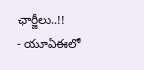ఛార్జీలు..!!
- యూఏఈలో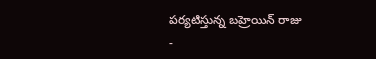పర్యటిస్తున్న బహ్రెయిన్ రాజు
-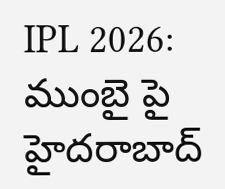IPL 2026: ముంబై పై హైదరాబాద్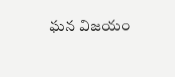ఘన విజయం